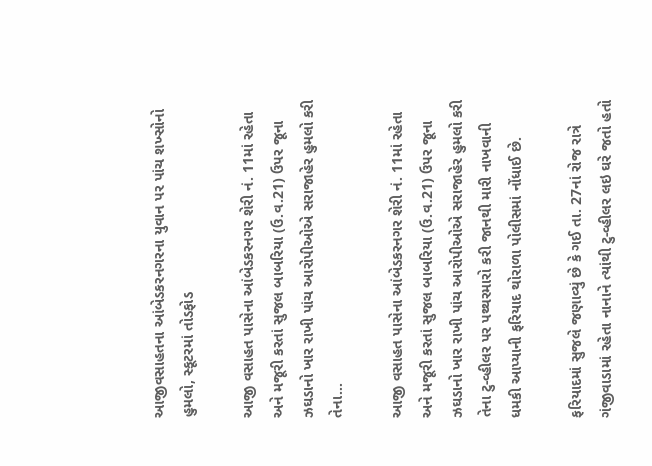આજીવસાહતના આંબેડકરનગરના યુવાન પર પાંચ શખ્સોનો હુમલો, સ્કૂટરમાં તોડફોડ

આજી વસાહત પાસેના આંબેડકરનગર શેરી નં. 11માં રહેતા અને મજૂરી કરતાં સુજલ બાબરિયા (ઉ.વ.21) ઉપર જૂના ઝઘડાનો ખાર રાખી પાંચ આરોપીઓએ સરાજાહેર હુમલો કરી તેના…

આજી વસાહત પાસેના આંબેડકરનગર શેરી નં. 11માં રહેતા અને મજૂરી કરતાં સુજલ બાબરિયા (ઉ.વ.21) ઉપર જૂના ઝઘડાનો ખાર રાખી પાંચ આરોપીઓએ સરાજાહેર હુમલો કરી તેના ટુ-વ્હીલર પર પથ્થરમારો કરી જાનથી મારી નાખવાની ધમકી આપ્યાની ફરિયાદ થોરાળા પોલીસમાં નોંધાઈ છે.

ફરિયાદમાં સુજલે જણાવ્યું છે કે ગઈ તા. 27નાં રોજ રાત્રે ગંજીવાડામાં રહેતા નાનાને ત્યાંથી ટુ-વ્હીલર લઇ ઘરે જતો હતો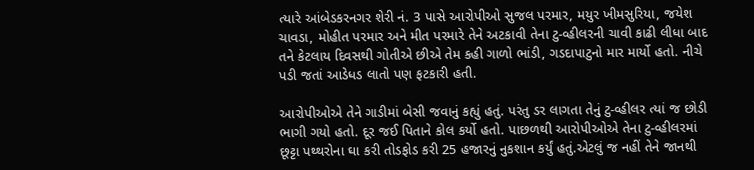ત્યારે આંબેડકરનગર શેરી નં. 3 પાસે આરોપીઓ સુજલ પરમાર, મયુર ખીમસુરિયા, જયેશ ચાવડા, મોહીત પરમાર અને મીત પરમારે તેને અટકાવી તેના ટુ-વ્હીલરની ચાવી કાઢી લીધા બાદ તને કેટલાય દિવસથી ગોતીએ છીએ તેમ કહી ગાળો ભાંડી, ગડદાપાટુનો માર માર્યો હતો. નીચે પડી જતાં આડેધડ લાતો પણ ફટકારી હતી.

આરોપીઓએ તેને ગાડીમાં બેસી જવાનું કહ્યું હતું. પરંતુ ડર લાગતા તેનું ટુ-વ્હીલર ત્યાં જ છોડી ભાગી ગયો હતો. દૂર જઈ પિતાને કોલ કર્યો હતો. પાછળથી આરોપીઓએ તેના ટુ-વ્હીલરમાં છૂટ્ટા પથ્થરોના ઘા કરી તોડફોડ કરી 25 હજારનું નુકશાન કર્યું હતું.એટલું જ નહીં તેને જાનથી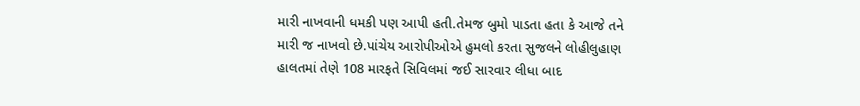મારી નાખવાની ધમકી પણ આપી હતી.તેમજ બુમો પાડતા હતા કે આજે તને મારી જ નાખવો છે.પાંચેય આરોપીઓએ હુમલો કરતા સુજલને લોહીલુહાણ હાલતમાં તેણે 108 મારફતે સિવિલમાં જઈ સારવાર લીધા બાદ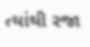ત્યાંથી રજા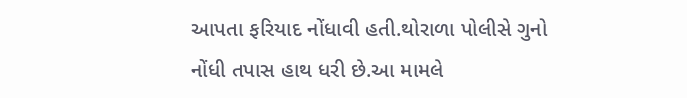આપતા ફરિયાદ નોંધાવી હતી.થોરાળા પોલીસે ગુનો નોંધી તપાસ હાથ ધરી છે.આ મામલે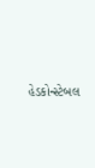હેડકોન્સ્ટેબલ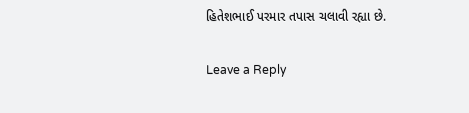હિતેશભાઈ પરમાર તપાસ ચલાવી રહ્યા છે.

Leave a Reply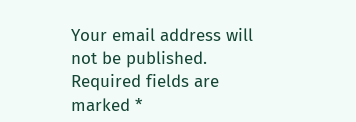Your email address will not be published. Required fields are marked *